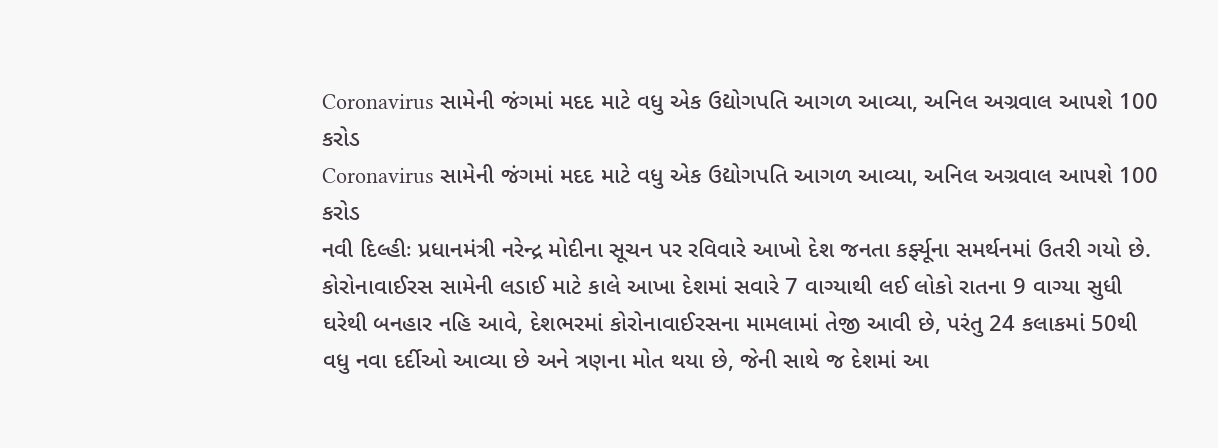Coronavirus સામેની જંગમાં મદદ માટે વધુ એક ઉદ્યોગપતિ આગળ આવ્યા, અનિલ અગ્રવાલ આપશે 100 કરોડ
Coronavirus સામેની જંગમાં મદદ માટે વધુ એક ઉદ્યોગપતિ આગળ આવ્યા, અનિલ અગ્રવાલ આપશે 100 કરોડ
નવી દિલ્હીઃ પ્રધાનમંત્રી નરેન્દ્ર મોદીના સૂચન પર રવિવારે આખો દેશ જનતા કર્ફ્યૂના સમર્થનમાં ઉતરી ગયો છે. કોરોનાવાઈરસ સામેની લડાઈ માટે કાલે આખા દેશમાં સવારે 7 વાગ્યાથી લઈ લોકો રાતના 9 વાગ્યા સુધી ઘરેથી બનહાર નહિ આવે, દેશભરમાં કોરોનાવાઈરસના મામલામાં તેજી આવી છે, પરંતુ 24 કલાકમાં 50થી વધુ નવા દર્દીઓ આવ્યા છે અને ત્રણના મોત થયા છે, જેની સાથે જ દેશમાં આ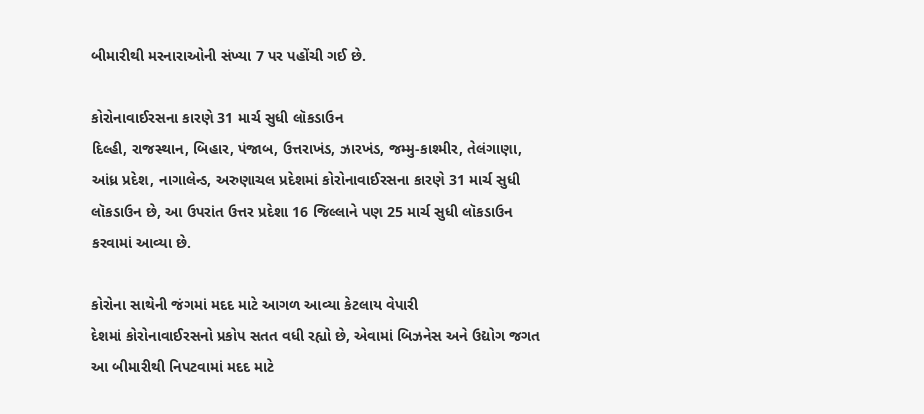બીમારીથી મરનારાઓની સંખ્યા 7 પર પહોંચી ગઈ છે.

કોરોનાવાઈરસના કારણે 31 માર્ચ સુધી લૉકડાઉન
દિલ્હી, રાજસ્થાન, બિહાર, પંજાબ, ઉત્તરાખંડ, ઝારખંડ, જમ્મુ-કાશ્મીર, તેલંગાણા, આંધ્ર પ્રદેશ, નાગાલેન્ડ, અરુણાચલ પ્રદેશમાં કોરોનાવાઈરસના કારણે 31 માર્ચ સુધી લૉકડાઉન છે, આ ઉપરાંત ઉત્તર પ્રદેશા 16 જિલ્લાને પણ 25 માર્ચ સુધી લૉકડાઉન કરવામાં આવ્યા છે.

કોરોના સાથેની જંગમાં મદદ માટે આગળ આવ્યા કેટલાય વેપારી
દેશમાં કોરોનાવાઈરસનો પ્રકોપ સતત વધી રહ્યો છે, એવામાં બિઝનેસ અને ઉદ્યોગ જગત આ બીમારીથી નિપટવામાં મદદ માટે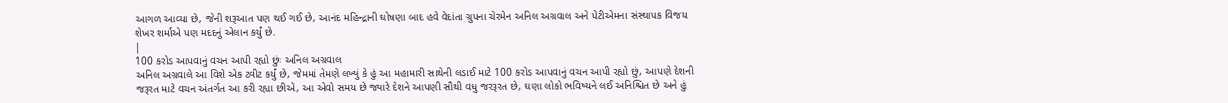આગળ આવ્યા છે, જેની શરૂઆત પણ થઈ ગઈ છે, આનંદ મહિન્દ્રાની ઘોષણા બાદ હવે વેદાંતા ગ્રુપના ચેરમેન અનિલ અગ્રવાલ અને પેટીએમના સંસ્થાપક વિજય શેખર શર્માએ પણ મદદનું એલાન કર્યું છે.
|
100 કરોડ આપવાનું વચન આપી રહ્યો છુંઃ અનિલ અગ્રવાલ
અનિલ અગ્રવાલે આ વિશે એક ટ્વીટ કર્યું છે, જેમમાં તેમણે લખ્યું કે હું આ મહામારી સાથેની લડાઈ માટે 100 કરોડ આપવાનું વચન આપી રહ્યો છું, આપણે દેશની જરૂરત માટે વચન અંતર્ગત આ કરી રહ્યા છીએ, આ એવો સમય છે જ્યારે દેશને આપણી સૌથી વધુ જરરૂરત છે, ઘણા લોકો ભવિષ્યને લઈ અનિશ્ચિત છે અને હું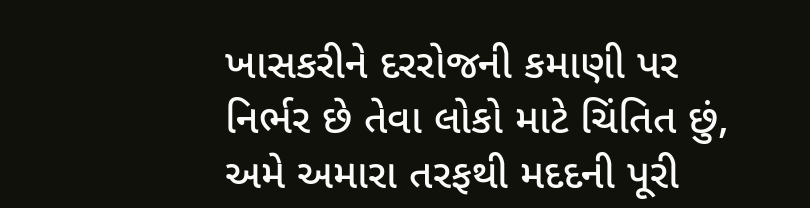ખાસકરીને દરરોજની કમાણી પર નિર્ભર છે તેવા લોકો માટે ચિંતિત છું, અમે અમારા તરફથી મદદની પૂરી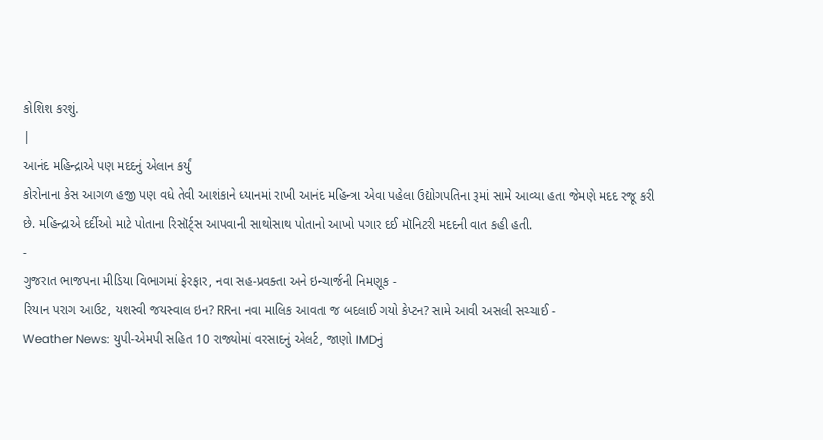કોશિશ કરશું.
|
આનંદ મહિન્દ્રાએ પણ મદદનું એલાન કર્યું
કોરોનાના કેસ આગળ હજી પણ વધે તેવી આશંકાને ધ્યાનમાં રાખી આનંદ મહિન્ત્રા એવા પહેલા ઉદ્યોગપતિના રૂમાં સામે આવ્યા હતા જેમણે મદદ રજૂ કરી છે. મહિન્દ્રાએ દર્દીઓ માટે પોતાના રિસૉર્ટ્સ આપવાની સાથોસાથ પોતાનો આખો પગાર દઈ મૉનિટરી મદદની વાત કહી હતી.
-
ગુજરાત ભાજપના મીડિયા વિભાગમાં ફેરફાર, નવા સહ-પ્રવક્તા અને ઇન્ચાર્જની નિમણૂક -
રિયાન પરાગ આઉટ, યશસ્વી જયસ્વાલ ઇન? RRના નવા માલિક આવતા જ બદલાઈ ગયો કેપ્ટન? સામે આવી અસલી સચ્ચાઈ -
Weather News: યુપી-એમપી સહિત 10 રાજ્યોમાં વરસાદનું એલર્ટ, જાણો IMDનું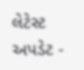લેટેસ્ટ અપડેટ -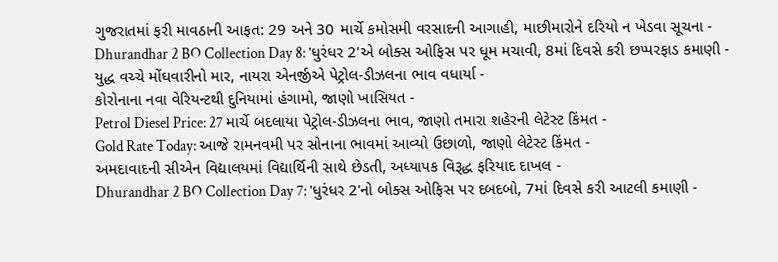ગુજરાતમાં ફરી માવઠાની આફત: 29 અને 30 માર્ચે કમોસમી વરસાદની આગાહી, માછીમારોને દરિયો ન ખેડવા સૂચના -
Dhurandhar 2 BO Collection Day 8: 'ધુરંધર 2'એ બોક્સ ઓફિસ પર ધૂમ મચાવી, 8માં દિવસે કરી છપ્પરફાડ કમાણી -
યુદ્ધ વચ્ચે મોંઘવારીનો માર, નાયરા એનર્જીએ પેટ્રોલ-ડીઝલના ભાવ વધાર્યા -
કોરોનાના નવા વેરિયન્ટથી દુનિયામાં હંગામો, જાણો ખાસિયત -
Petrol Diesel Price: 27 માર્ચે બદલાયા પેટ્રોલ-ડીઝલના ભાવ, જાણો તમારા શહેરની લેટેસ્ટ કિંમત -
Gold Rate Today: આજે રામનવમી પર સોનાના ભાવમાં આવ્યો ઉછાળો, જાણો લેટેસ્ટ કિંમત -
અમદાવાદની સીએન વિદ્યાલયમાં વિદ્યાર્થિની સાથે છેડતી, અધ્યાપક વિરૂદ્ધ ફરિયાદ દાખલ -
Dhurandhar 2 BO Collection Day 7: 'ધુરંધર 2'નો બોક્સ ઓફિસ પર દબદબો, 7માં દિવસે કરી આટલી કમાણી -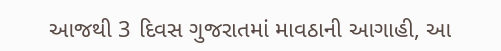આજથી 3 દિવસ ગુજરાતમાં માવઠાની આગાહી, આ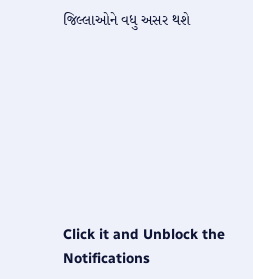જિલ્લાઓને વધુ અસર થશે








Click it and Unblock the Notifications